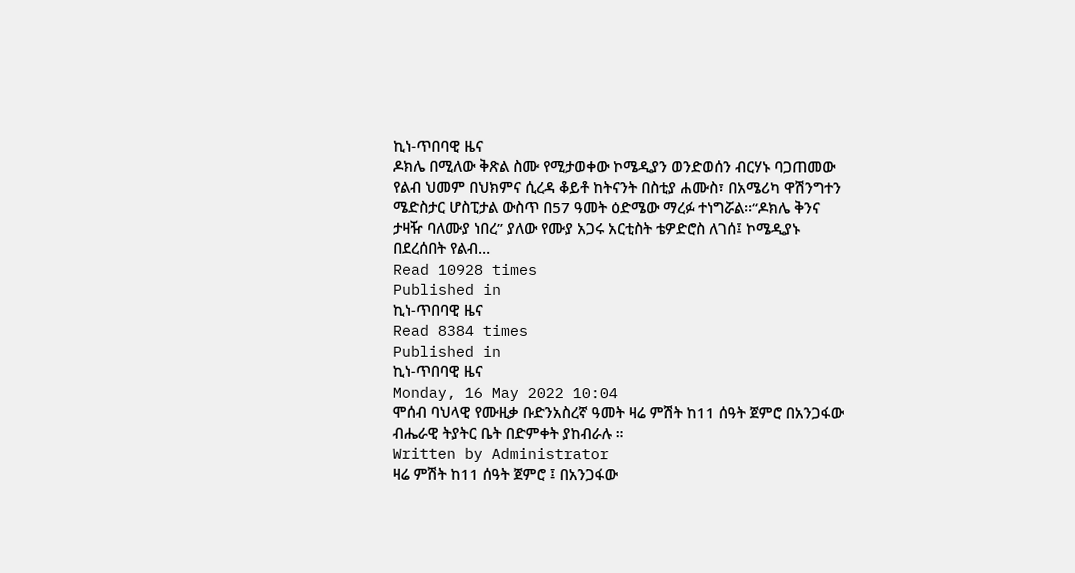ኪነ-ጥበባዊ ዜና
ዶክሌ በሚለው ቅጽል ስሙ የሚታወቀው ኮሜዲያን ወንድወሰን ብርሃኑ ባጋጠመው የልብ ህመም በህክምና ሲረዳ ቆይቶ ከትናንት በስቲያ ሐሙስ፣ በአሜሪካ ዋሽንግተን ሜድስታር ሆስፒታል ውስጥ በ57 ዓመት ዕድሜው ማረፉ ተነግሯል፡፡“ዶክሌ ቅንና ታዛዥ ባለሙያ ነበረ” ያለው የሙያ አጋሩ አርቲስት ቴዎድሮስ ለገሰ፤ ኮሜዲያኑ በደረሰበት የልብ…
Read 10928 times
Published in
ኪነ-ጥበባዊ ዜና
Read 8384 times
Published in
ኪነ-ጥበባዊ ዜና
Monday, 16 May 2022 10:04
ሞሰብ ባህላዊ የሙዚቃ ቡድንአስረኛ ዓመት ዛሬ ምሽት ከ11 ሰዓት ጀምሮ በአንጋፋው ብሔራዊ ትያትር ቤት በድምቀት ያከብራሉ ።
Written by Administrator
ዛሬ ምሽት ከ11 ሰዓት ጀምሮ ፤ በአንጋፋው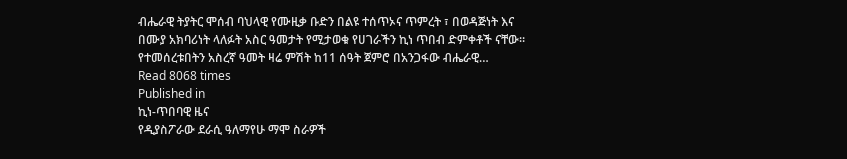ብሔራዊ ትያትር ሞሰብ ባህላዊ የሙዚቃ ቡድን በልዩ ተሰጥኦና ጥምረት ፣ በወዳጅነት እና በሙያ አክባሪነት ላለፉት አስር ዓመታት የሚታወቁ የሀገራችን ኪነ ጥበብ ድምቀቶች ናቸው። የተመሰረቱበትን አስረኛ ዓመት ዛሬ ምሽት ከ11 ሰዓት ጀምሮ በአንጋፋው ብሔራዊ…
Read 8068 times
Published in
ኪነ-ጥበባዊ ዜና
የዲያስፖራው ደራሲ ዓለማየሁ ማሞ ስራዎች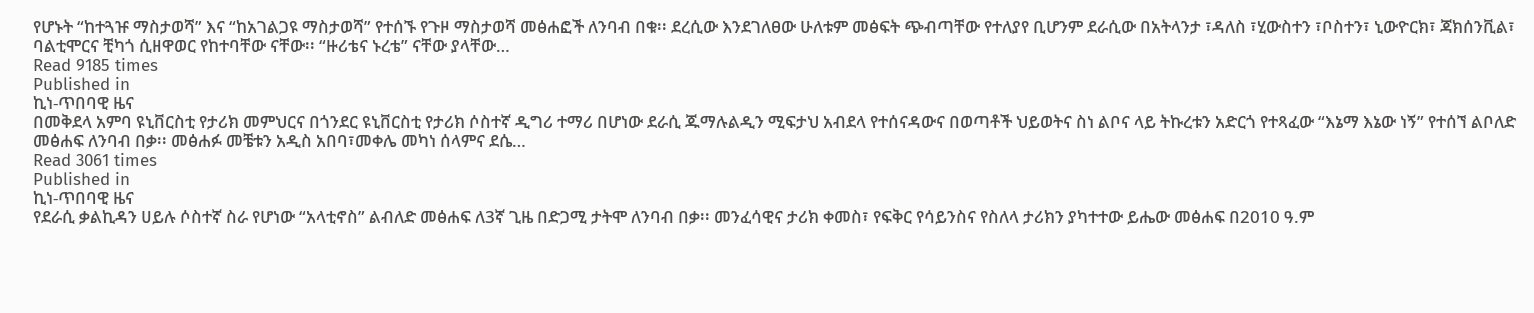የሆኑት “ከተጓዡ ማስታወሻ” እና “ከአገልጋዩ ማስታወሻ” የተሰኙ የጉዞ ማስታወሻ መፅሐፎች ለንባብ በቁ፡፡ ደረሲው እንደገለፀው ሁለቱም መፅፍት ጭብጣቸው የተለያየ ቢሆንም ደራሲው በአትላንታ ፣ዳለስ ፣ሂውስተን ፣ቦስተን፣ ኒውዮርክ፣ ጃክሰንቪል፣ ባልቲሞርና ቺካጎ ሲዘዋወር የከተባቸው ናቸው፡፡ “ዙሪቴና ኑረቴ” ናቸው ያላቸው…
Read 9185 times
Published in
ኪነ-ጥበባዊ ዜና
በመቅደላ አምባ ዩኒቨርስቲ የታሪክ መምህርና በጎንደር ዩኒቨርስቲ የታሪክ ሶስተኛ ዲግሪ ተማሪ በሆነው ደራሲ ጁማሉልዲን ሚፍታህ አብደላ የተሰናዳውና በወጣቶች ህይወትና ስነ ልቦና ላይ ትኩረቱን አድርጎ የተጻፈው “እኔማ እኔው ነኝ” የተሰኘ ልቦለድ መፅሐፍ ለንባብ በቃ፡፡ መፅሐፉ መቼቱን አዲስ አበባ፣መቀሌ መካነ ሰላምና ደሴ…
Read 3061 times
Published in
ኪነ-ጥበባዊ ዜና
የደራሲ ቃልኪዳን ሀይሉ ሶስተኛ ስራ የሆነው “አላቲኖስ” ልብለድ መፅሐፍ ለ3ኛ ጊዜ በድጋሚ ታትሞ ለንባብ በቃ፡፡ መንፈሳዊና ታሪክ ቀመስ፣ የፍቅር የሳይንስና የስለላ ታሪክን ያካተተው ይሔው መፅሐፍ በ2010 ዓ.ም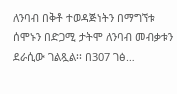ለንባብ በቅቶ ተወዳጅነትን በማግኘቱ ሰሞኑን በድጋሚ ታትሞ ለንባብ መብቃቱን ደራሲው ገልጿል፡፡ በ307 ገፅ…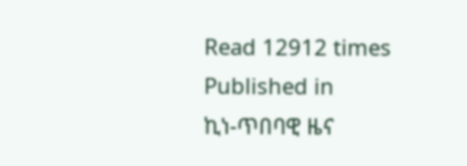Read 12912 times
Published in
ኪነ-ጥበባዊ ዜና